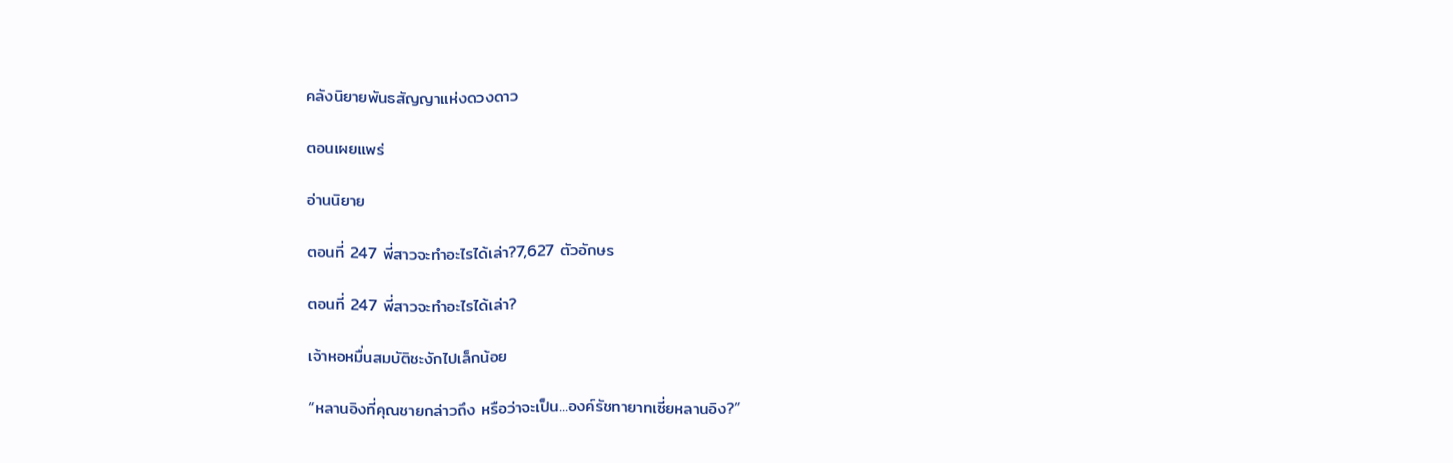คลังนิยายพันธสัญญาแห่งดวงดาว

ตอนเผยแพร่

อ่านนิยาย

ตอนที่ 247 พี่สาวจะทำอะไรได้เล่า?7,627 ตัวอักษร

ตอนที่ 247 พี่สาวจะทำอะไรได้เล่า?

เจ้าหอหมื่นสมบัติชะงักไปเล็กน้อย

“หลานอิงที่คุณชายกล่าวถึง หรือว่าจะเป็น...องค์รัชทายาทเซี่ยหลานอิง?”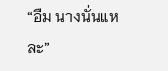“อืม นางนั่นแหละ”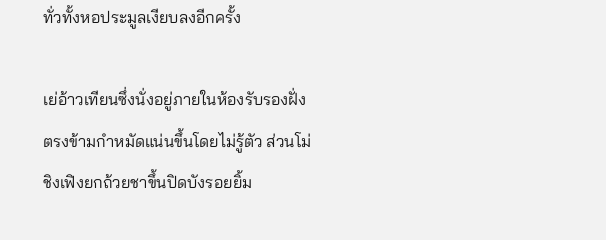ทั่วทั้งหอประมูลเงียบลงอีกครั้ง

เย่อ้าวเทียนซึ่งนั่งอยู่ภายในห้องรับรองฝั่งตรงข้ามกำหมัดแน่นขึ้นโดยไม่รู้ตัว ส่วนโม่ชิงเฟิงยกถ้วยชาขึ้นปิดบังรอยยิ้ม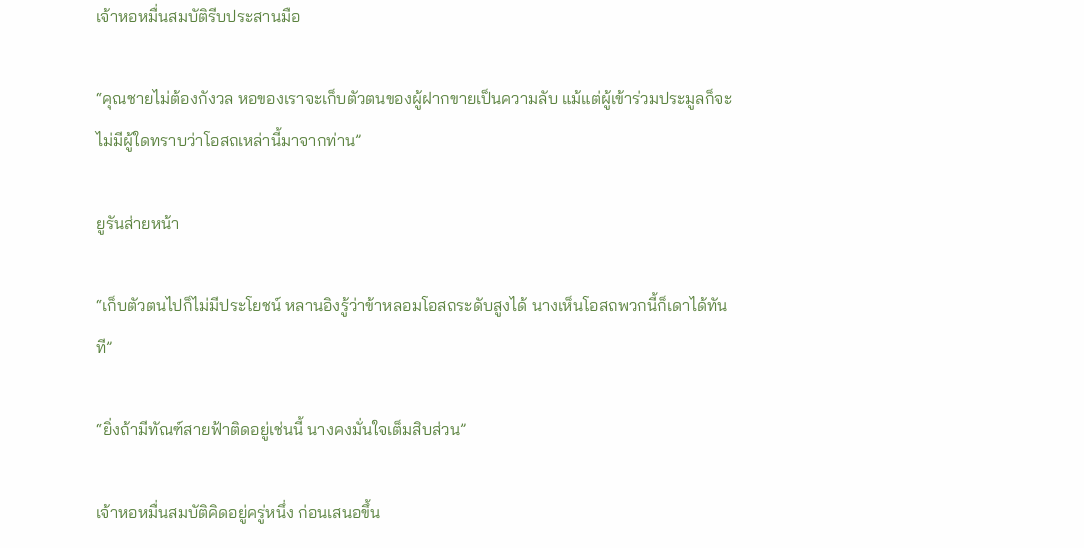เจ้าหอหมื่นสมบัติรีบประสานมือ

“คุณชายไม่ต้องกังวล หอของเราจะเก็บตัวตนของผู้ฝากขายเป็นความลับ แม้แต่ผู้เข้าร่วมประมูลก็จะไม่มีผู้ใดทราบว่าโอสถเหล่านี้มาจากท่าน”

ยูรันส่ายหน้า

“เก็บตัวตนไปก็ไม่มีประโยชน์ หลานอิงรู้ว่าข้าหลอมโอสถระดับสูงได้ นางเห็นโอสถพวกนี้ก็เดาได้ทันที”

“ยิ่งถ้ามีทัณฑ์สายฟ้าติดอยู่เช่นนี้ นางคงมั่นใจเต็มสิบส่วน”

เจ้าหอหมื่นสมบัติคิดอยู่ครู่หนึ่ง ก่อนเสนอขึ้น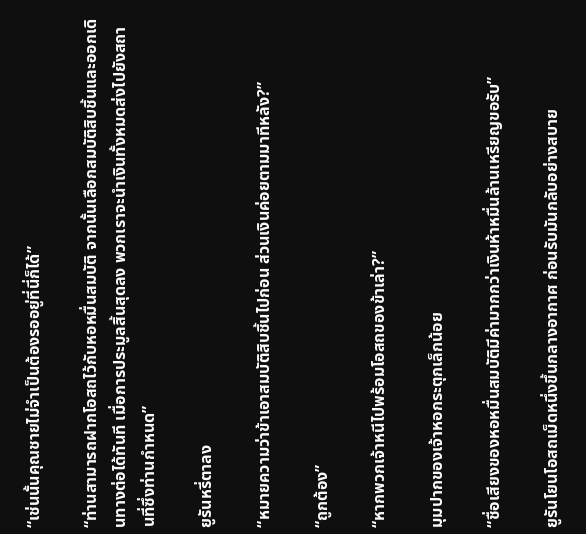“เช่นนั้นคุณชายไม่จำเป็นต้องรออยู่ที่นี่ก็ได้”

“ท่านสามารถฝากโอสถไว้กับหอหมื่นสมบัติ จากนั้นเลือกสมบัติสิบชิ้นและออกเดินทางต่อได้ทันที เมื่อการประมูลสิ้นสุดลง พวกเราจะนำเงินทั้งหมดส่งไปยังสถานที่ซึ่งท่านกำหนด”

ยูรันหรี่ตาลง

“หมายความว่าข้าเอาสมบัติสิบชิ้นไปก่อน ส่วนเงินค่อยตามมาทีหลัง?”

“ถูกต้อง”

“หากพวกเจ้าหนีไปพร้อมโอสถของข้าเล่า?”

มุมปากของเจ้าหอกระตุกเล็กน้อย

“ชื่อเสียงของหอหมื่นสมบัติมีค่ามากกว่าเงินห้าหมื่นล้านเหรียญขอรับ”

ยูรันโยนโอสถเม็ดหนึ่งขึ้นกลางอากาศ ก่อนรับมันกลับอย่างสบาย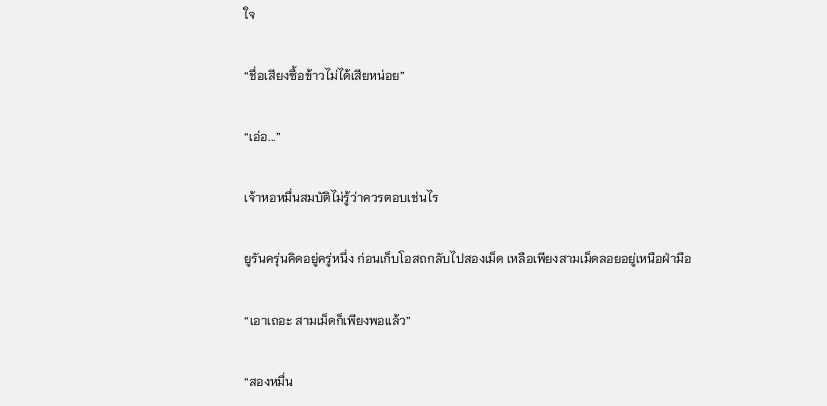ใจ

“ชื่อเสียงซื้อข้าวไม่ได้เสียหน่อย”

“เอ่อ...”

เจ้าหอหมื่นสมบัติไม่รู้ว่าควรตอบเช่นไร

ยูรันครุ่นคิดอยู่ครู่หนึ่ง ก่อนเก็บโอสถกลับไปสองเม็ด เหลือเพียงสามเม็ดลอยอยู่เหนือฝ่ามือ

“เอาเถอะ สามเม็ดก็เพียงพอแล้ว”

“สองหมื่น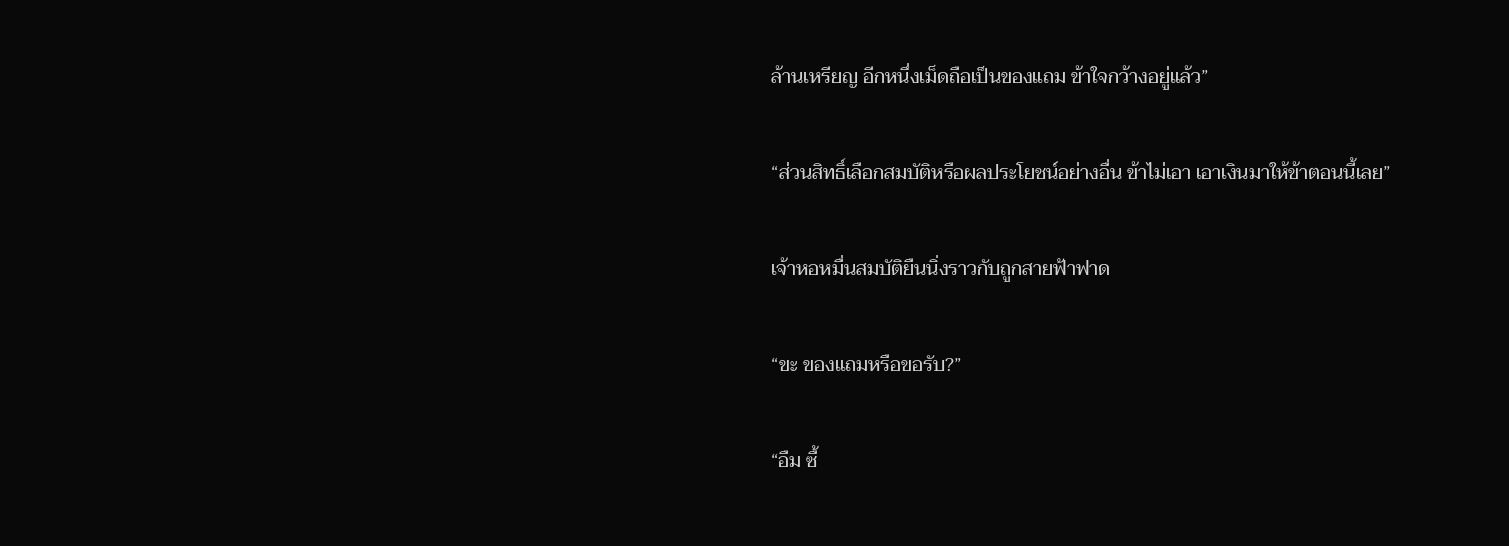ล้านเหรียญ อีกหนึ่งเม็ดถือเป็นของแถม ข้าใจกว้างอยู่แล้ว”

“ส่วนสิทธิ์เลือกสมบัติหรือผลประโยชน์อย่างอื่น ข้าไม่เอา เอาเงินมาให้ข้าตอนนี้เลย”

เจ้าหอหมื่นสมบัติยืนนิ่งราวกับถูกสายฟ้าฟาด

“ขะ ของแถมหรือขอรับ?”

“อืม ซื้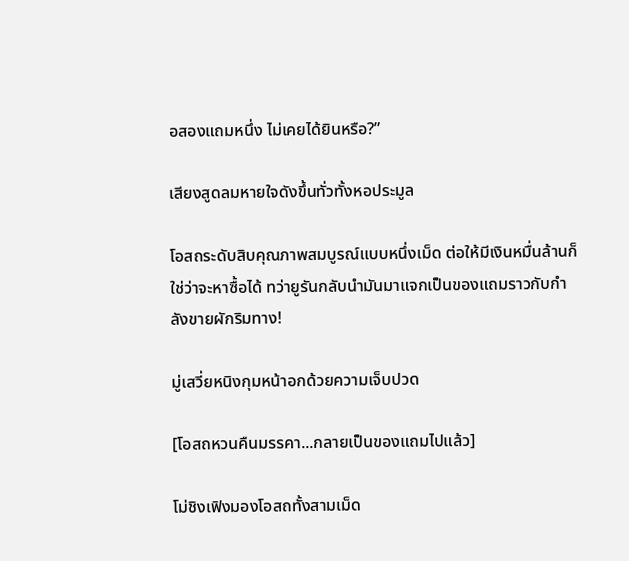อสองแถมหนึ่ง ไม่เคยได้ยินหรือ?”

เสียงสูดลมหายใจดังขึ้นทั่วทั้งหอประมูล

โอสถระดับสิบคุณภาพสมบูรณ์แบบหนึ่งเม็ด ต่อให้มีเงินหมื่นล้านก็ใช่ว่าจะหาซื้อได้ ทว่ายูรันกลับนำมันมาแจกเป็นของแถมราวกับกำลังขายผักริมทาง!

มู่เสวี่ยหนิงกุมหน้าอกด้วยความเจ็บปวด

[โอสถหวนคืนมรรคา...กลายเป็นของแถมไปแล้ว]

โม่ชิงเฟิงมองโอสถทั้งสามเม็ด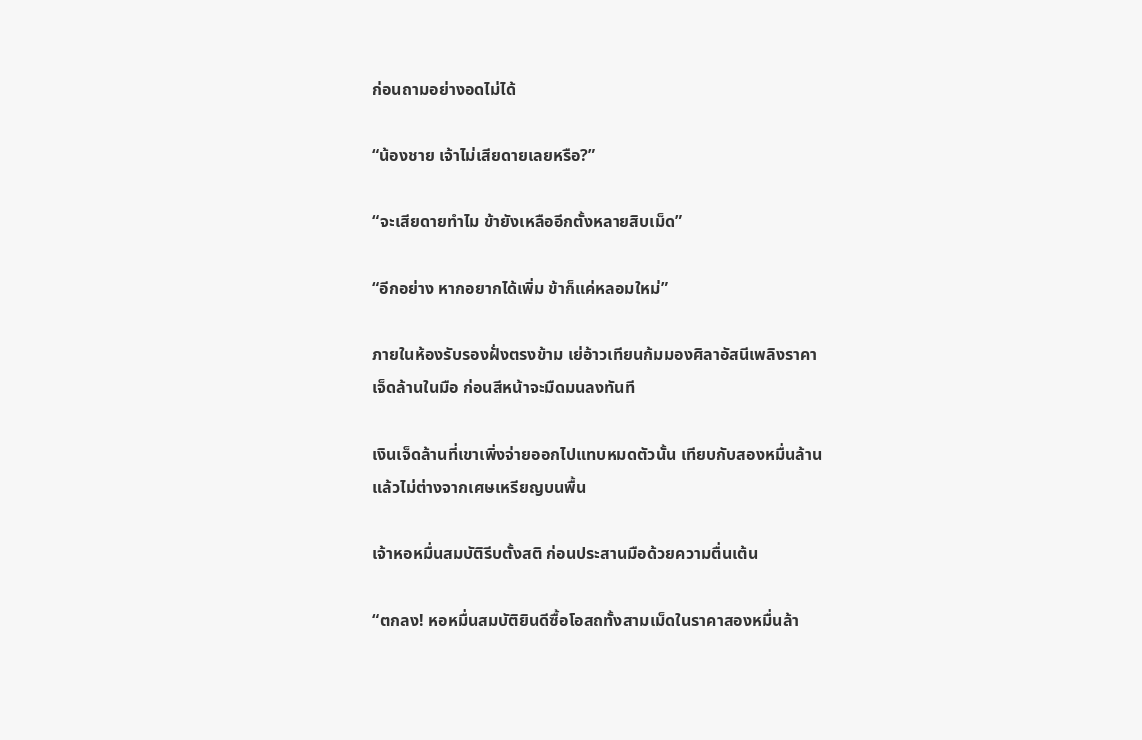ก่อนถามอย่างอดไม่ได้

“น้องชาย เจ้าไม่เสียดายเลยหรือ?”

“จะเสียดายทำไม ข้ายังเหลืออีกตั้งหลายสิบเม็ด”

“อีกอย่าง หากอยากได้เพิ่ม ข้าก็แค่หลอมใหม่”

ภายในห้องรับรองฝั่งตรงข้าม เย่อ้าวเทียนก้มมองศิลาอัสนีเพลิงราคาเจ็ดล้านในมือ ก่อนสีหน้าจะมืดมนลงทันที

เงินเจ็ดล้านที่เขาเพิ่งจ่ายออกไปแทบหมดตัวนั้น เทียบกับสองหมื่นล้านแล้วไม่ต่างจากเศษเหรียญบนพื้น

เจ้าหอหมื่นสมบัติรีบตั้งสติ ก่อนประสานมือด้วยความตื่นเต้น

“ตกลง! หอหมื่นสมบัติยินดีซื้อโอสถทั้งสามเม็ดในราคาสองหมื่นล้า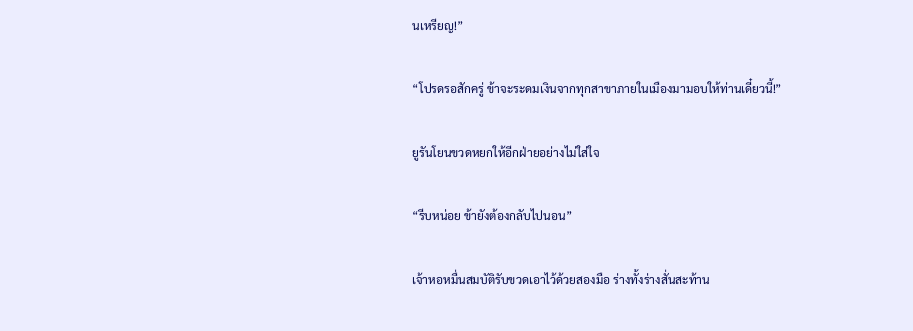นเหรียญ!”

“โปรดรอสักครู่ ข้าจะระดมเงินจากทุกสาขาภายในเมืองมามอบให้ท่านเดี๋ยวนี้!”

ยูรันโยนขวดหยกให้อีกฝ่ายอย่างไม่ใส่ใจ

“รีบหน่อย ข้ายังต้องกลับไปนอน”

เจ้าหอหมื่นสมบัติรับขวดเอาไว้ด้วยสองมือ ร่างทั้งร่างสั่นสะท้าน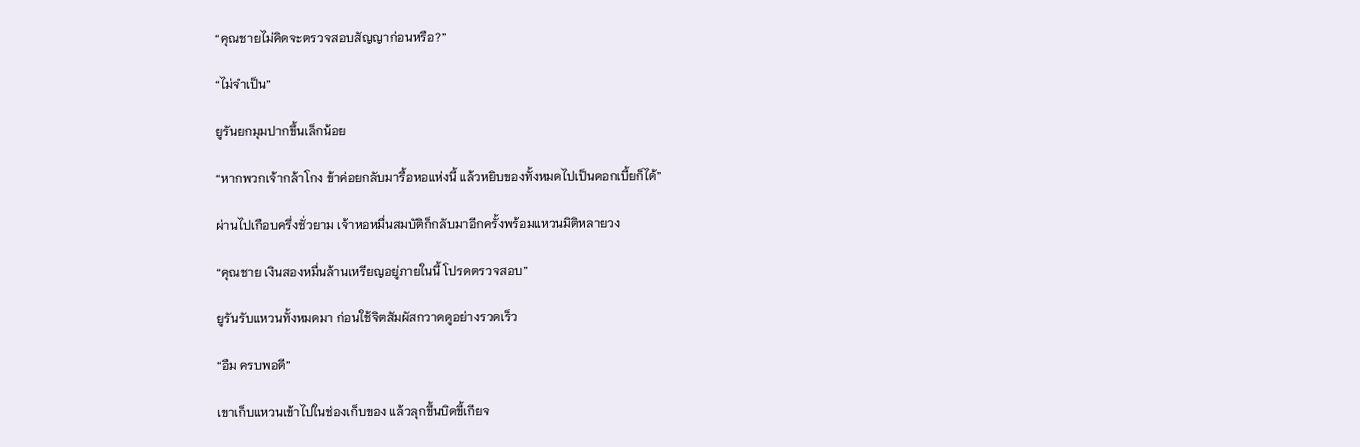“คุณชายไม่คิดจะตรวจสอบสัญญาก่อนหรือ?”

“ไม่จำเป็น”

ยูรันยกมุมปากขึ้นเล็กน้อย

“หากพวกเจ้ากล้าโกง ข้าค่อยกลับมารื้อหอแห่งนี้ แล้วหยิบของทั้งหมดไปเป็นดอกเบี้ยก็ได้”

ผ่านไปเกือบครึ่งชั่วยาม เจ้าหอหมื่นสมบัติก็กลับมาอีกครั้งพร้อมแหวนมิติหลายวง

“คุณชาย เงินสองหมื่นล้านเหรียญอยู่ภายในนี้ โปรดตรวจสอบ”

ยูรันรับแหวนทั้งหมดมา ก่อนใช้จิตสัมผัสกวาดดูอย่างรวดเร็ว

“อืม ครบพอดี”

เขาเก็บแหวนเข้าไปในช่องเก็บของ แล้วลุกขึ้นบิดขี้เกียจ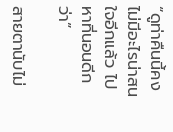“ดูท่าคืนนี้คงไม่มีอะไรน่าสนใจอีกแล้ว ไปหาที่นอนดีกว่า”

สายตานับไม่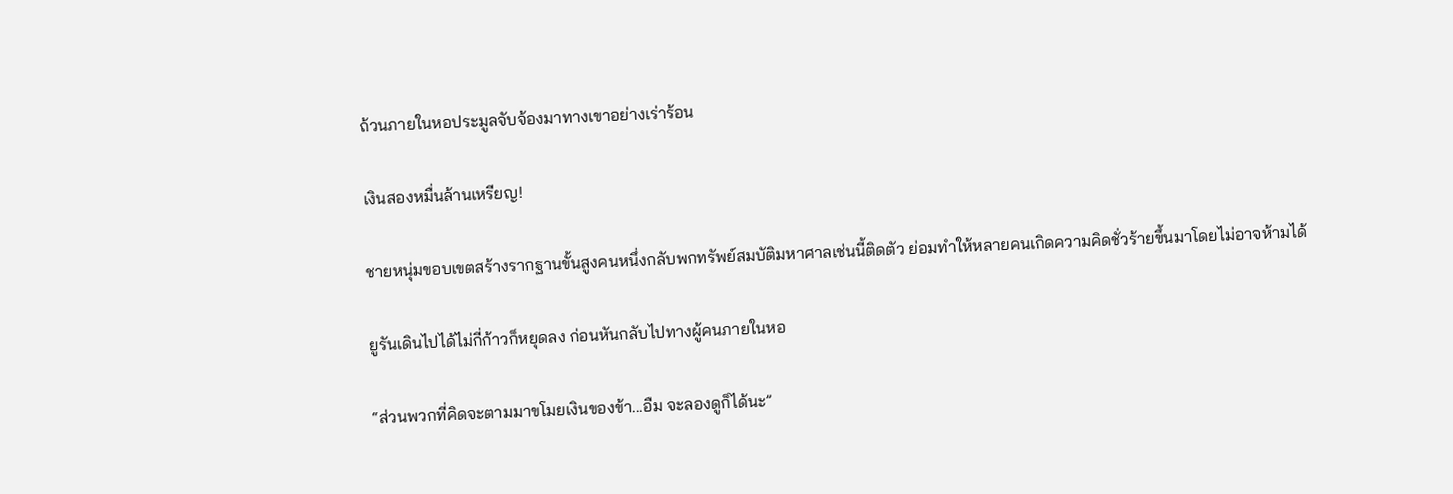ถ้วนภายในหอประมูลจับจ้องมาทางเขาอย่างเร่าร้อน

เงินสองหมื่นล้านเหรียญ!

ชายหนุ่มขอบเขตสร้างรากฐานขั้นสูงคนหนึ่งกลับพกทรัพย์สมบัติมหาศาลเช่นนี้ติดตัว ย่อมทำให้หลายคนเกิดความคิดชั่วร้ายขึ้นมาโดยไม่อาจห้ามได้

ยูรันเดินไปได้ไม่กี่ก้าวก็หยุดลง ก่อนหันกลับไปทางผู้คนภายในหอ

“ส่วนพวกที่คิดจะตามมาขโมยเงินของข้า...อืม จะลองดูก็ได้นะ”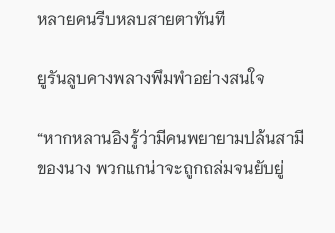หลายคนรีบหลบสายตาทันที

ยูรันลูบคางพลางพึมพำอย่างสนใจ

“หากหลานอิงรู้ว่ามีคนพยายามปล้นสามีของนาง พวกแกน่าจะถูกถล่มจนยับยู่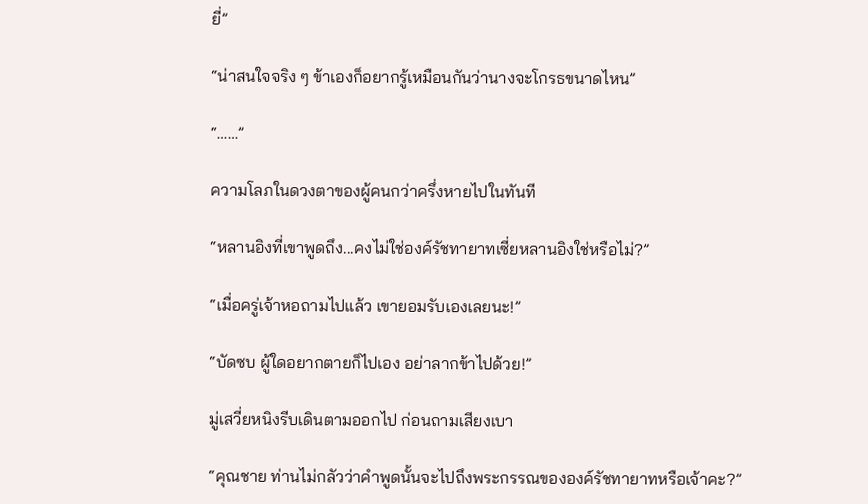ยี่”

“น่าสนใจจริง ๆ ข้าเองก็อยากรู้เหมือนกันว่านางจะโกรธขนาดไหน”

“……”

ความโลภในดวงตาของผู้คนกว่าครึ่งหายไปในทันที

“หลานอิงที่เขาพูดถึง...คงไม่ใช่องค์รัชทายาทเซี่ยหลานอิงใช่หรือไม่?”

“เมื่อครู่เจ้าหอถามไปแล้ว เขายอมรับเองเลยนะ!”

“บัดซบ ผู้ใดอยากตายก็ไปเอง อย่าลากข้าไปด้วย!”

มู่เสวี่ยหนิงรีบเดินตามออกไป ก่อนถามเสียงเบา

“คุณชาย ท่านไม่กลัวว่าคำพูดนั้นจะไปถึงพระกรรณขององค์รัชทายาทหรือเจ้าคะ?”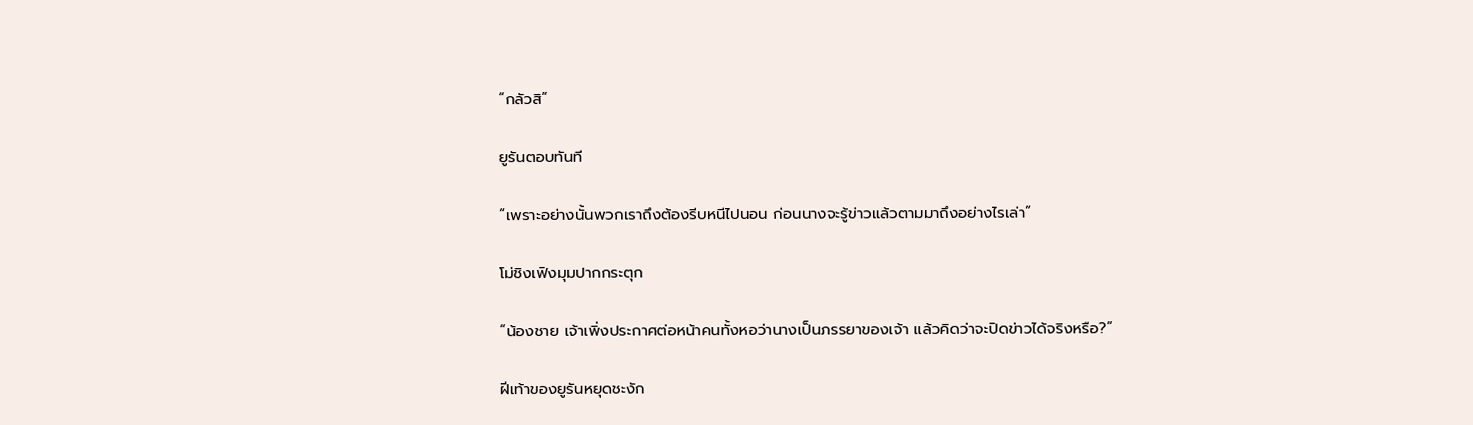“กลัวสิ”

ยูรันตอบทันที

“เพราะอย่างนั้นพวกเราถึงต้องรีบหนีไปนอน ก่อนนางจะรู้ข่าวแล้วตามมาถึงอย่างไรเล่า”

โม่ชิงเฟิงมุมปากกระตุก

“น้องชาย เจ้าเพิ่งประกาศต่อหน้าคนทั้งหอว่านางเป็นภรรยาของเจ้า แล้วคิดว่าจะปิดข่าวได้จริงหรือ?”

ฝีเท้าของยูรันหยุดชะงัก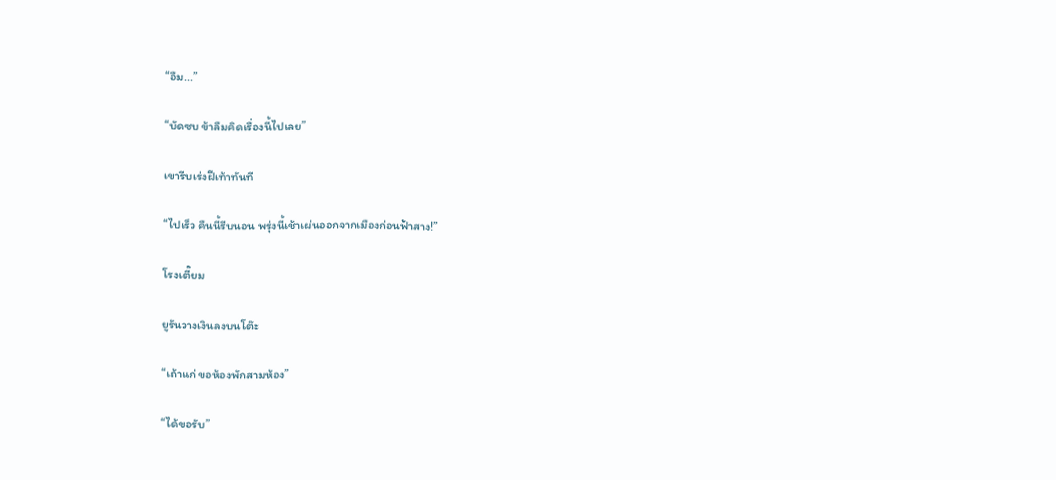“อืม...”

“บัดซบ ข้าลืมคิดเรื่องนี้ไปเลย”

เขารีบเร่งฝีเท้าทันที

“ไปเร็ว คืนนี้รีบนอน พรุ่งนี้เช้าเผ่นออกจากเมืองก่อนฟ้าสาง!”

โรงเตี๊ยม

ยูรันวางเงินลงบนโต๊ะ

“เถ้าแก่ ขอห้องพักสามห้อง”

“ได้ขอรับ”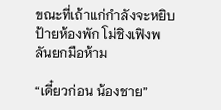ขณะที่เถ้าแก่กำลังจะหยิบป้ายห้องพัก โม่ชิงเฟิงพลันยกมือห้าม

“เดี๋ยวก่อน น้องชาย”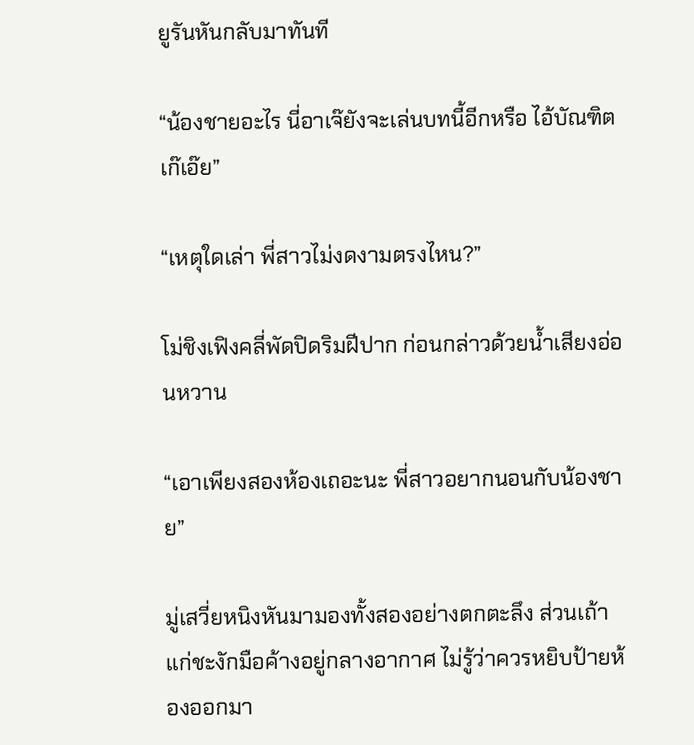ยูรันหันกลับมาทันที

“น้องชายอะไร นี่อาเจ๊ยังจะเล่นบทนี้อีกหรือ ไอ้บัณฑิตเก๊เอ๊ย”

“เหตุใดเล่า พี่สาวไม่งดงามตรงไหน?”

โม่ชิงเฟิงคลี่พัดปิดริมฝีปาก ก่อนกล่าวด้วยน้ำเสียงอ่อนหวาน

“เอาเพียงสองห้องเถอะนะ พี่สาวอยากนอนกับน้องชาย”

มู่เสวี่ยหนิงหันมามองทั้งสองอย่างตกตะลึง ส่วนเถ้าแก่ชะงักมือค้างอยู่กลางอากาศ ไม่รู้ว่าควรหยิบป้ายห้องออกมา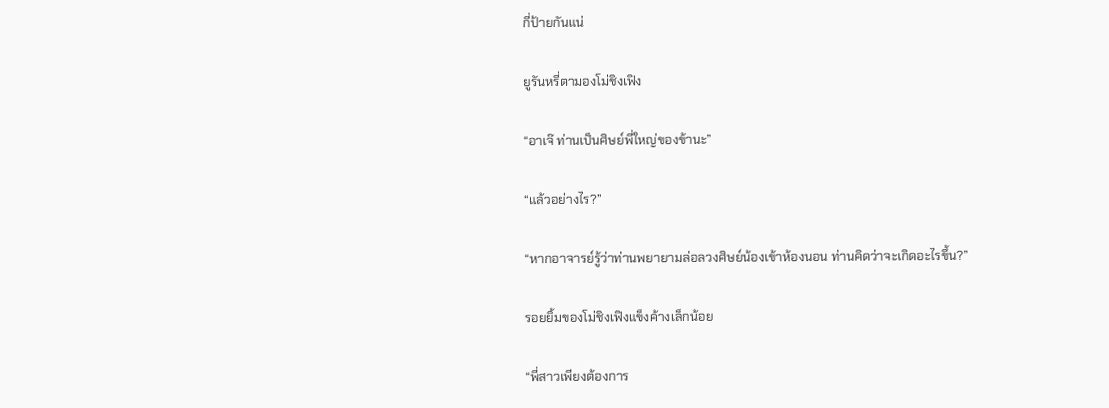กี่ป้ายกันแน่

ยูรันหรี่ตามองโม่ชิงเฟิง

“อาเจ๊ ท่านเป็นศิษย์พี่ใหญ่ของข้านะ”

“แล้วอย่างไร?”

“หากอาจารย์รู้ว่าท่านพยายามล่อลวงศิษย์น้องเข้าห้องนอน ท่านคิดว่าจะเกิดอะไรขึ้น?”

รอยยิ้มของโม่ชิงเฟิงแข็งค้างเล็กน้อย

“พี่สาวเพียงต้องการ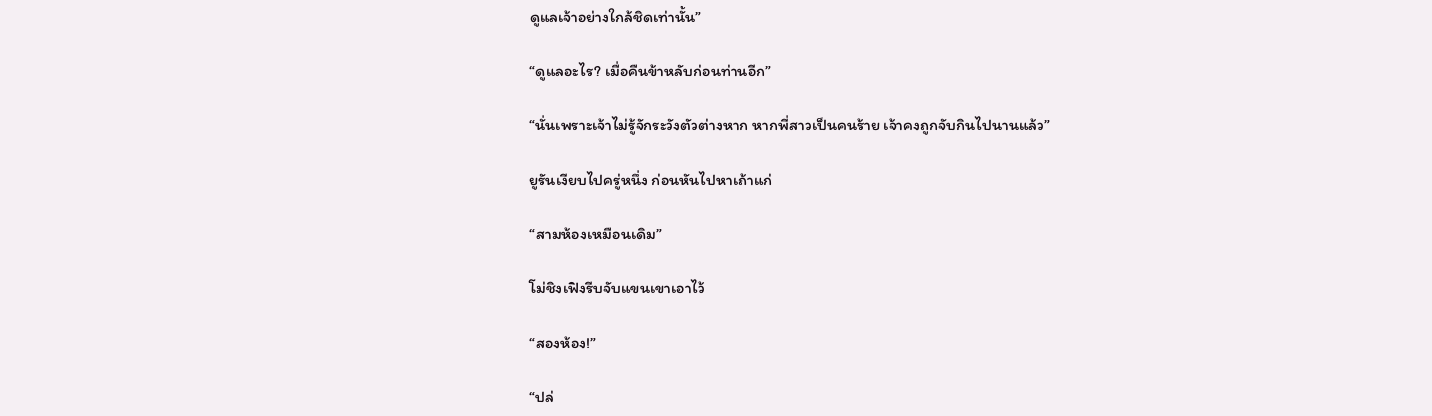ดูแลเจ้าอย่างใกล้ชิดเท่านั้น”

“ดูแลอะไร? เมื่อคืนข้าหลับก่อนท่านอีก”

“นั่นเพราะเจ้าไม่รู้จักระวังตัวต่างหาก หากพี่สาวเป็นคนร้าย เจ้าคงถูกจับกินไปนานแล้ว”

ยูรันเงียบไปครู่หนึ่ง ก่อนหันไปหาเถ้าแก่

“สามห้องเหมือนเดิม”

โม่ชิงเฟิงรีบจับแขนเขาเอาไว้

“สองห้อง!”

“ปล่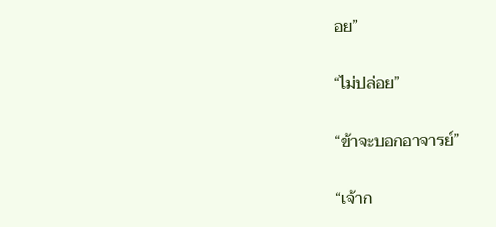อย”

“ไม่ปล่อย”

“ข้าจะบอกอาจารย์”

“เจ้าก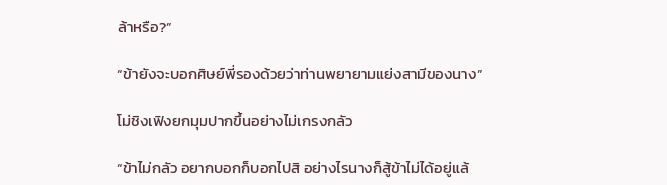ล้าหรือ?”

“ข้ายังจะบอกศิษย์พี่รองด้วยว่าท่านพยายามแย่งสามีของนาง”

โม่ชิงเฟิงยกมุมปากขึ้นอย่างไม่เกรงกลัว

“ข้าไม่กลัว อยากบอกก็บอกไปสิ อย่างไรนางก็สู้ข้าไม่ได้อยู่แล้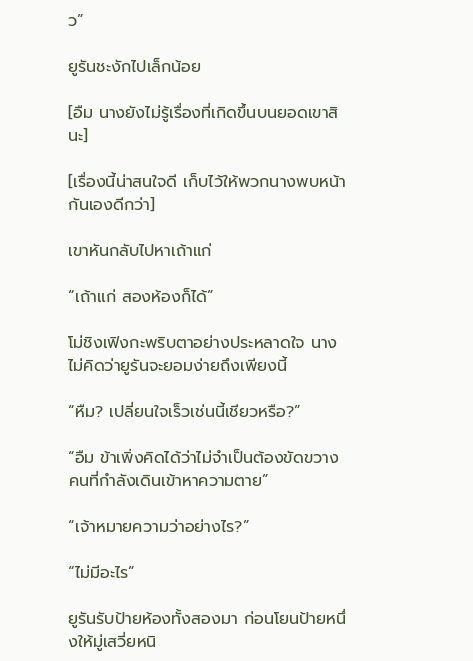ว”

ยูรันชะงักไปเล็กน้อย

[อืม นางยังไม่รู้เรื่องที่เกิดขึ้นบนยอดเขาสินะ]

[เรื่องนี้น่าสนใจดี เก็บไว้ให้พวกนางพบหน้ากันเองดีกว่า]

เขาหันกลับไปหาเถ้าแก่

“เถ้าแก่ สองห้องก็ได้”

โม่ชิงเฟิงกะพริบตาอย่างประหลาดใจ นางไม่คิดว่ายูรันจะยอมง่ายถึงเพียงนี้

“หืม? เปลี่ยนใจเร็วเช่นนี้เชียวหรือ?”

“อืม ข้าเพิ่งคิดได้ว่าไม่จำเป็นต้องขัดขวางคนที่กำลังเดินเข้าหาความตาย”

“เจ้าหมายความว่าอย่างไร?”

“ไม่มีอะไร”

ยูรันรับป้ายห้องทั้งสองมา ก่อนโยนป้ายหนึ่งให้มู่เสวี่ยหนิ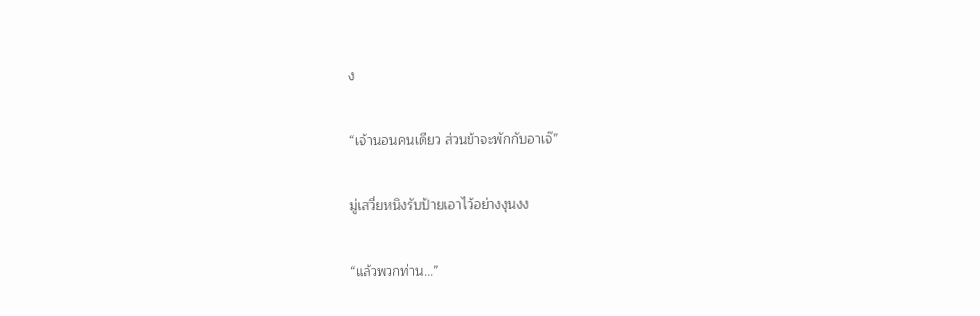ง

“เจ้านอนคนเดียว ส่วนข้าจะพักกับอาเจ๊”

มู่เสวี่ยหนิงรับป้ายเอาไว้อย่างงุนงง

“แล้วพวกท่าน...”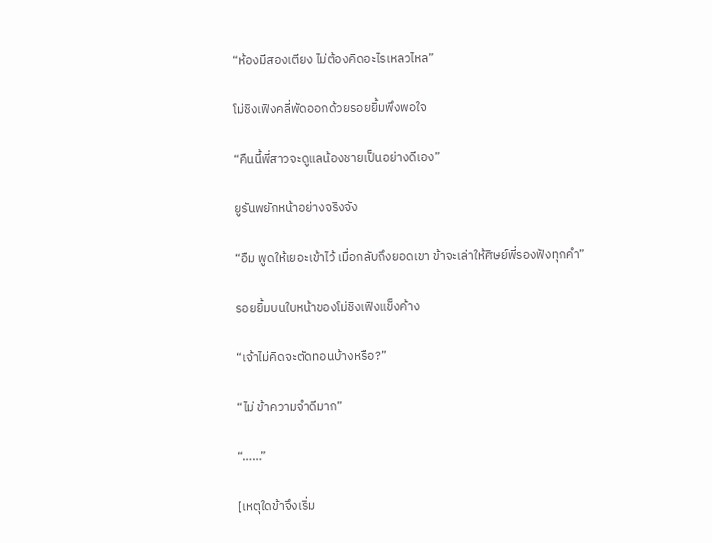“ห้องมีสองเตียง ไม่ต้องคิดอะไรเหลวไหล”

โม่ชิงเฟิงคลี่พัดออกด้วยรอยยิ้มพึงพอใจ

“คืนนี้พี่สาวจะดูแลน้องชายเป็นอย่างดีเอง”

ยูรันพยักหน้าอย่างจริงจัง

“อืม พูดให้เยอะเข้าไว้ เมื่อกลับถึงยอดเขา ข้าจะเล่าให้ศิษย์พี่รองฟังทุกคำ”

รอยยิ้มบนใบหน้าของโม่ชิงเฟิงแข็งค้าง

“เจ้าไม่คิดจะตัดทอนบ้างหรือ?”

“ไม่ ข้าความจำดีมาก”

“……”

[เหตุใดข้าจึงเริ่ม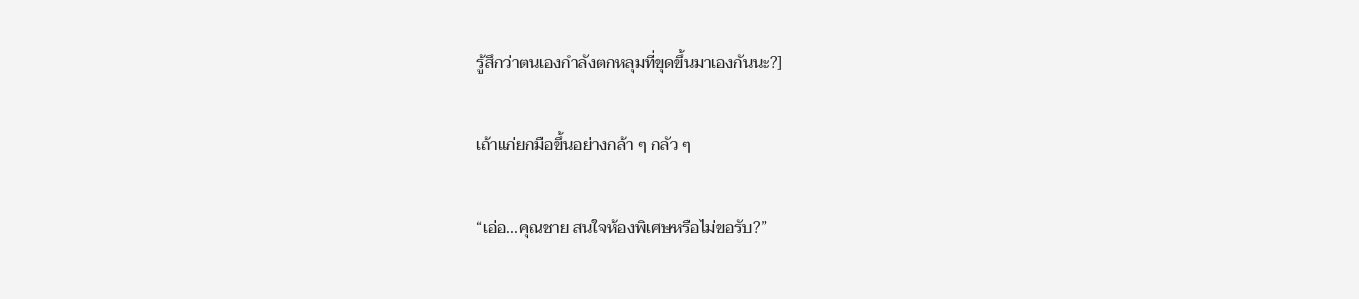รู้สึกว่าตนเองกำลังตกหลุมที่ขุดขึ้นมาเองกันนะ?]

เถ้าแก่ยกมือขึ้นอย่างกล้า ๆ กลัว ๆ

“เอ่อ...คุณชาย สนใจห้องพิเศษหรือไม่ขอรับ?”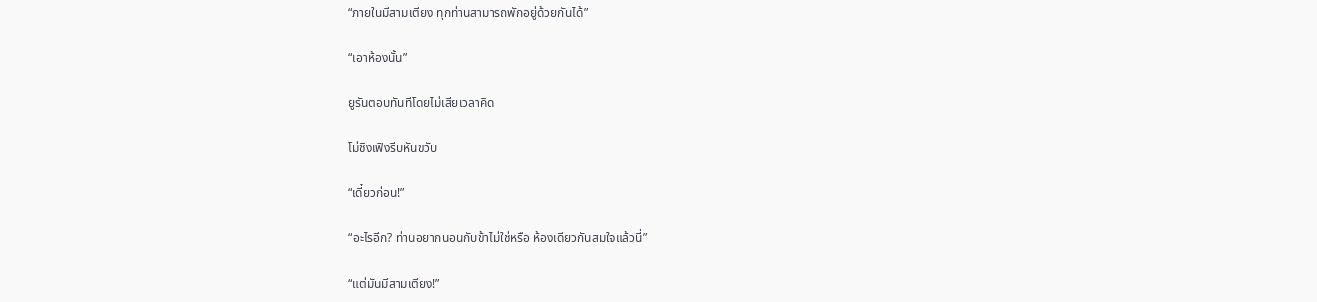“ภายในมีสามเตียง ทุกท่านสามารถพักอยู่ด้วยกันได้”

“เอาห้องนั้น”

ยูรันตอบทันทีโดยไม่เสียเวลาคิด

โม่ชิงเฟิงรีบหันขวับ

“เดี๋ยวก่อน!”

“อะไรอีก? ท่านอยากนอนกับข้าไม่ใช่หรือ ห้องเดียวกันสมใจแล้วนี่”

“แต่มันมีสามเตียง!”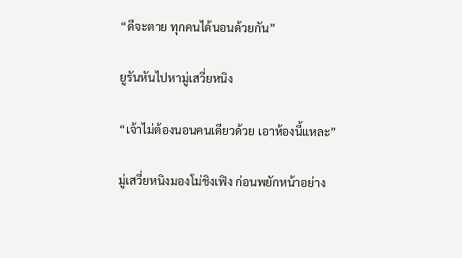“ดีจะตาย ทุกคนได้นอนด้วยกัน”

ยูรันหันไปหามู่เสวี่ยหนิง

“เจ้าไม่ต้องนอนคนเดียวด้วย เอาห้องนี้แหละ”

มู่เสวี่ยหนิงมองโม่ชิงเฟิง ก่อนพยักหน้าอย่าง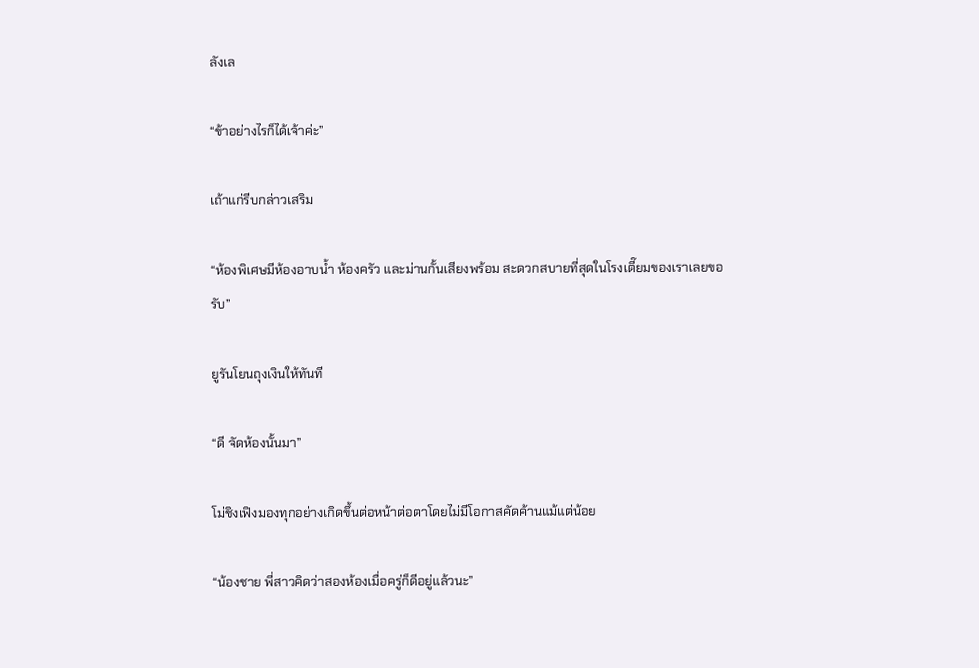ลังเล

“ข้าอย่างไรก็ได้เจ้าค่ะ”

เถ้าแก่รีบกล่าวเสริม

“ห้องพิเศษมีห้องอาบน้ำ ห้องครัว และม่านกั้นเสียงพร้อม สะดวกสบายที่สุดในโรงเตี๊ยมของเราเลยขอรับ”

ยูรันโยนถุงเงินให้ทันที

“ดี จัดห้องนั้นมา”

โม่ชิงเฟิงมองทุกอย่างเกิดขึ้นต่อหน้าต่อตาโดยไม่มีโอกาสคัดค้านแม้แต่น้อย

“น้องชาย พี่สาวคิดว่าสองห้องเมื่อครู่ก็ดีอยู่แล้วนะ”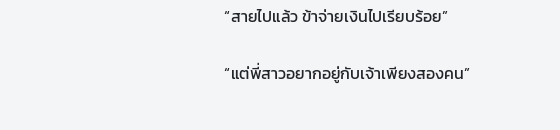“สายไปแล้ว ข้าจ่ายเงินไปเรียบร้อย”

“แต่พี่สาวอยากอยู่กับเจ้าเพียงสองคน”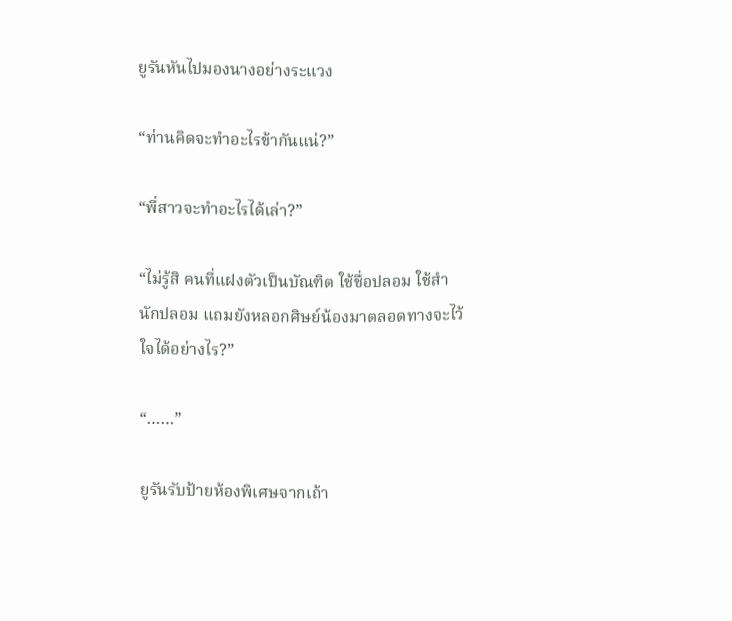ยูรันหันไปมองนางอย่างระแวง

“ท่านคิดจะทำอะไรข้ากันแน่?”

“พี่สาวจะทำอะไรได้เล่า?”

“ไม่รู้สิ คนที่แฝงตัวเป็นบัณฑิต ใช้ชื่อปลอม ใช้สำนักปลอม แถมยังหลอกศิษย์น้องมาตลอดทางจะไว้ใจได้อย่างไร?”

“……”

ยูรันรับป้ายห้องพิเศษจากเถ้า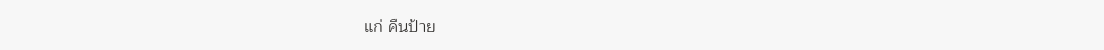แก่ คืนป้าย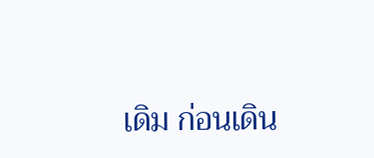เดิม ก่อนเดิน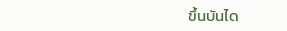ขึ้นบันได